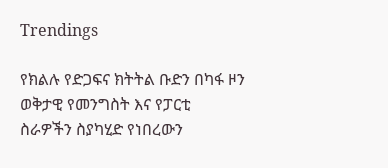Trendings

የክልሉ የድጋፍና ክትትል ቡድን በካፋ ዞን ወቅታዊ የመንግስት እና የፓርቲ ስራዎችን ስያካሂድ የነበረውን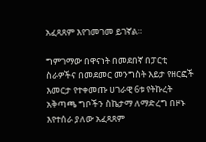አፈጻጸም እየገመገመ ይገኛል።

ግምገማው በዋናነት በመደበኛ በፓርቲ ስራዎችና በመደመር መንግስት እይታ የዘርፎች እመርታ የተቀመጡ ሀገራዊ 6ቱ የትኩረት አቅጣጫ ግቦችን ስኬታማ ለማድረግ በዞኑ እየተሰራ ያለው አፈጻጸም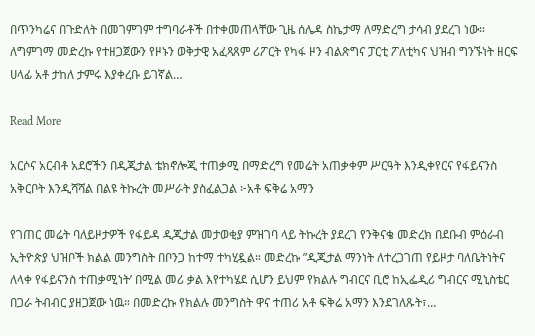በጥንካሬና በጉድለት በመገምገም ተግባራቶች በተቀመጠላቸው ጊዜ ሰሌዳ ስኬታማ ለማድረግ ታሳብ ያደረገ ነው። ለግምገማ መድረኩ የተዘጋጀውን የዞኑን ወቅታዊ አፈጻጸም ሪፖርት የካፋ ዞን ብልጽግና ፓርቲ ፖለቲካና ህዝብ ግንኙነት ዘርፍ ሀላፊ አቶ ታከለ ታምሩ እያቀረቡ ይገኛል…

Read More

አርሶና አርብቶ አደሮችን በዲጂታል ቴክኖሎጂ ተጠቃሚ በማድረግ የመሬት አጠቃቀም ሥርዓት እንዲቀየርና የፋይናንስ አቅርቦት እንዲሻሻል በልዩ ትኩረት መሥራት ያስፈልጋል ፦አቶ ፍቅሬ አማን

የገጠር መሬት ባለይዞታዎች የፋይዳ ዲጂታል መታወቂያ ምዝገባ ላይ ትኩረት ያደረገ የንቅናቄ መድረክ በደቡብ ምዕራብ ኢትዮጵያ ህዝቦች ክልል መንግስት በቦንጋ ከተማ ተካሂዷል። መድረኩ ”ዲጂታል ማንነት ለተረጋገጠ የይዞታ ባለቤትነትና ለላቀ የፋይናንስ ተጠቃሚነት’ በሚል መሪ ቃል እየተካሄደ ሲሆን ይህም የክልሉ ግብርና ቢሮ ከኢፌዲሪ ግብርና ሚኒስቴር በጋራ ትብብር ያዘጋጀው ነዉ። በመድረኩ የክልሉ መንግስት ዋና ተጠሪ አቶ ፍቅሬ አማን እንደገለጹት፣…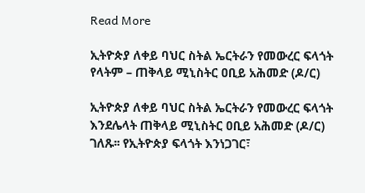Read More

ኢትዮጵያ ለቀይ ባህር ስትል ኤርትራን የመውረር ፍላጎት የላትም – ጠቅላይ ሚኒስትር ዐቢይ አሕመድ (ዶ/ር)

ኢትዮጵያ ለቀይ ባህር ስትል ኤርትራን የመውረር ፍላጎት እንደሌላት ጠቅላይ ሚኒስትር ዐቢይ አሕመድ (ዶ/ር) ገለጹ፡፡ የኢትዮጵያ ፍላጎት እንነጋገር፣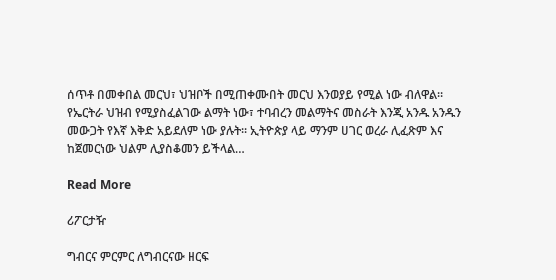ሰጥቶ በመቀበል መርህ፣ ህዝቦች በሚጠቀሙበት መርህ እንወያይ የሚል ነው ብለዋል። የኤርትራ ህዝብ የሚያስፈልገው ልማት ነው፣ ተባብረን መልማትና መስራት እንጂ አንዱ አንዱን መውጋት የእኛ እቅድ አይደለም ነው ያሉት፡፡ ኢትዮጵያ ላይ ማንም ሀገር ወረራ ሊፈጽም እና ከጀመርነው ህልም ሊያስቆመን ይችላል…

Read More

ሪፖርታዥ

ግብርና ምርምር ለግብርናው ዘርፍ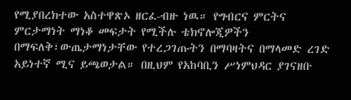የሚያበረክተው አስተዋጽኦ ዘርፈ-ብዙ ነዉ። የግብርና ምርትና ምርታማነት ማነቆ መፍታት የሚችሉ ቴክኖሎጂዎችን በማፍለቅ፣ውጤታማነታቸው የተረጋገጡትን በማባዛትና በማላመድ ረገድ አይነተኛ ሚና ይጫወታል። በዚህም የአከባቢን ሥነምህዳር ያገናዘቡ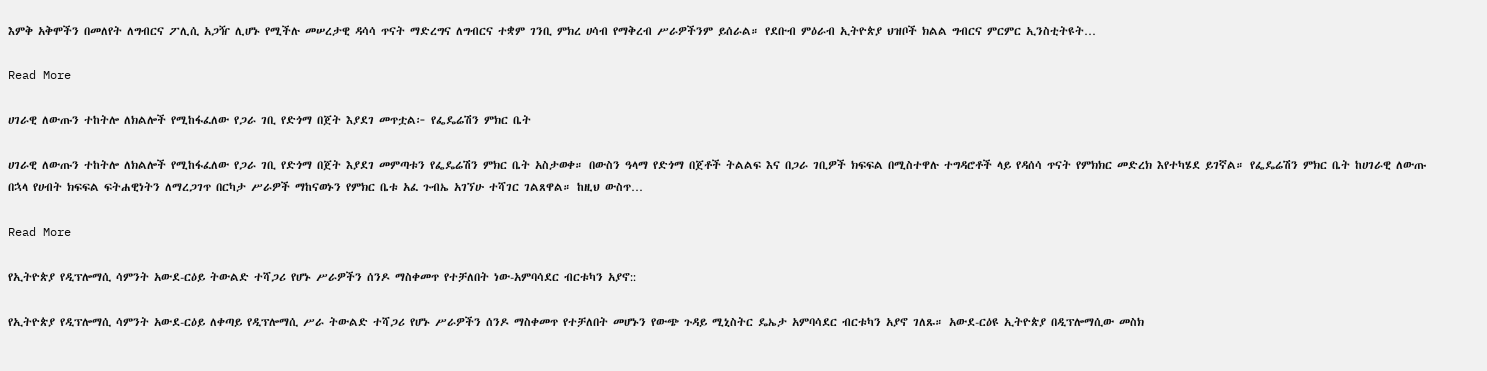እምቅ አቅሞችን በመለየት ለግብርና ፖሊሲ አጋዥ ሊሆኑ የሚችሉ መሠረታዊ ዳሳሳ ጥናት ማድረግና ለግብርና ተቋም ገንቢ ምክረ ሀሳብ የማቅረብ ሥራዎችንም ይሰራል። የደቡብ ምዕራብ ኢትዮጵያ ህዝቦች ክልል ግብርና ምርምር ኢንስቲትዩት…

Read More

ሀገራዊ ለውጡን ተከትሎ ለክልሎች የሚከፋፈለው የጋራ ገቢ የድጎማ በጀት እያደገ መጥቷል፦ የፌዴሬሽን ምክር ቤት

ሀገራዊ ለውጡን ተከትሎ ለክልሎች የሚከፋፈለው የጋራ ገቢ የድጎማ በጀት እያደገ መምጣቱን የፌዴሬሽን ምክር ቤት አስታወቀ። በውስን ዓላማ የድጎማ በጀቶች ትልልፍ እና በጋራ ገቢዎች ክፍፍል በሚስተዋሉ ተግዳሮቶች ላይ የዳሰሳ ጥናት የምክክር መድረክ እየተካሄደ ይገኛል። የፌዴሬሽን ምክር ቤት ከሀገራዊ ለውጡ በኋላ የሀብት ክፍፍል ፍትሐዊነትን ለማረጋገጥ በርካታ ሥራዎች ማከናወኑን የምክር ቤቱ አፈ ጉብኤ አገኘሁ ተሻገር ገልጸዋል። ከዚህ ውስጥ…

Read More

የኢትዮጵያ የዲፕሎማሲ ሳምንት አውደ-ርዕይ ትውልድ ተሻጋሪ የሆኑ ሥራዎችን ሰንዶ ማስቀመጥ የተቻለበት ነው-አምባሳደር ብርቱካን አያኖ::

የኢትዮጵያ የዲፕሎማሲ ሳምንት አውደ-ርዕይ ለቀጣይ የዲፕሎማሲ ሥራ ትውልድ ተሻጋሪ የሆኑ ሥራዎችን ሰንዶ ማስቀመጥ የተቻለበት መሆኑን የውጭ ጉዳይ ሚኒስትር ዴኤታ አምባሳደር ብርቱካን አያኖ ገለጹ። አውደ-ርዕዩ ኢትዮጵያ በዲፕሎማሲው መስክ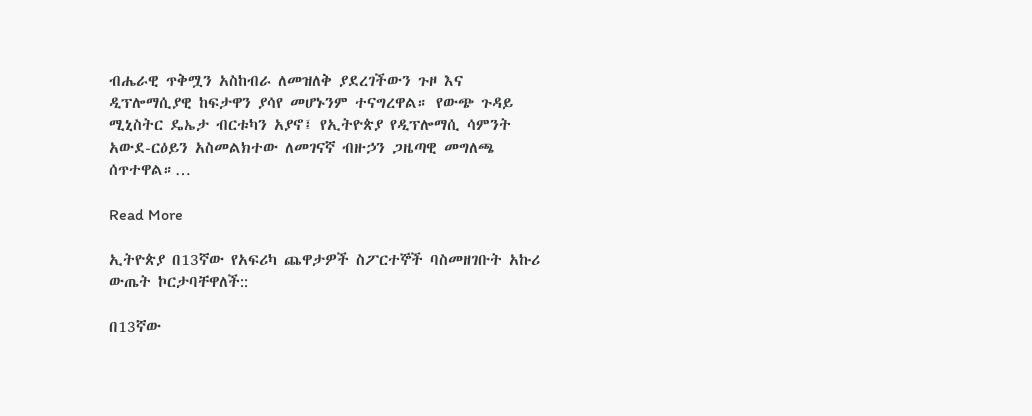ብሔራዊ ጥቅሟን አስከብራ ለመዝለቅ ያደረገችውን ጉዞ እና ዲፕሎማሲያዊ ከፍታዋን ያሳየ መሆኑንም ተናግረዋል። የውጭ ጉዳይ ሚኒስትር ዴኤታ ብርቱካን አያኖ፤ የኢትዮጵያ የዲፕሎማሲ ሳምንት አውደ-ርዕይን አስመልክተው ለመገናኛ ብዙኃን ጋዜጣዊ መግለጫ ሰጥተዋል።…

Read More

ኢትዮጵያ በ13ኛው የአፍሪካ ጨዋታዎች ስፖርተኞች ባስመዘገቡት አኩሪ ውጤት ኮርታባቸዋለች::

በ13ኛው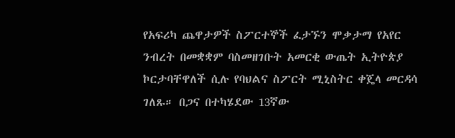የአፍሪካ ጨዋታዎች ስፖርተኞች ፈታኙን ሞቃታማ የአየር ንብረት በመቋቋም ባስመዘገቡት አመርቂ ውጤት ኢትዮጵያ ኮርታባቸዋለች ሲሉ የባህልና ስፖርት ሚኒስትር ቀጄላ መርዳሳ ገለጹ። በጋና በተካሄደው 13ኛው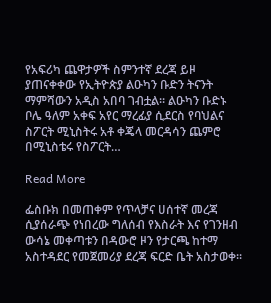የአፍሪካ ጨዋታዎች ስምንተኛ ደረጃ ይዞ ያጠናቀቀው የኢትዮጵያ ልዑካን ቡድን ትናንት ማምሻውን አዲስ አበባ ገብቷል። ልዑካን ቡድኑ ቦሌ ዓለም አቀፍ አየር ማረፊያ ሲደርስ የባህልና ስፖርት ሚኒስትሩ አቶ ቀጄላ መርዳሳን ጨምሮ በሚኒስቴሩ የስፖርት…

Read More

ፌስቡክ በመጠቀም የጥላቻና ሀሰተኛ መረጃ ሲያሰራጭ የነበረው ግለሰብ የእስራት እና የገንዘብ ውሳኔ መቀጣቱን በዳውሮ ዞን የታርጫ ከተማ አስተዳደር የመጀመሪያ ደረጃ ፍርድ ቤት አስታወቀ፡፡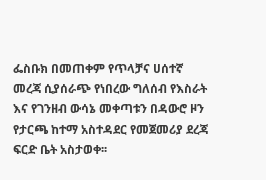ፌስቡክ በመጠቀም የጥላቻና ሀሰተኛ መረጃ ሲያሰራጭ የነበረው ግለሰብ የእስራት እና የገንዘብ ውሳኔ መቀጣቱን በዳውሮ ዞን የታርጫ ከተማ አስተዳደር የመጀመሪያ ደረጃ ፍርድ ቤት አስታወቀ፡፡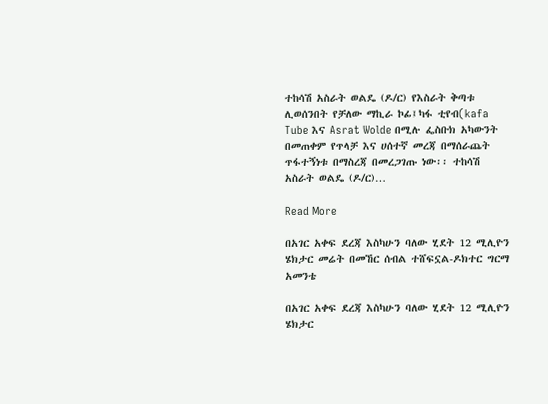ተከሳሽ አስራት ወልዴ (ዶ/ር) የእስራት ቅጣቱ ሊወሰንበት የቻለው ማኪራ ኮፊ፤ካፋ ቲየብ(kafa Tube እና Asrat Wolde በሚሉ ፌስቡክ አካውንት በመጠቀም የጥላቻ እና ሀሰተኛ መረጃ በማሰራጨት ጥፋተኝነቱ በማስረጃ በመረጋገጡ ነው፡፡ ተከሳሽ አስራት ወልዴ (ዶ/ር)…

Read More

በአገር አቀፍ ደረጃ እስካሁን ባለው ሂደት 12 ሚሊዮን ሄክታር መሬት በመኸር ሰብል ተሸፍኗል-ዶክተር ግርማ አመንቴ

በአገር አቀፍ ደረጃ እስካሁን ባለው ሂደት 12 ሚሊዮን ሄክታር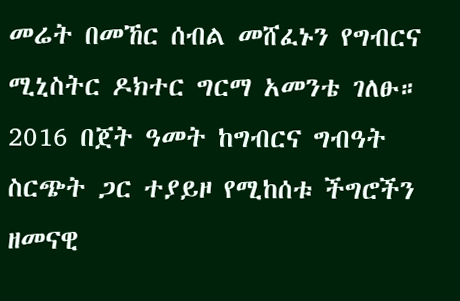መሬት በመኸር ሰብል መሸፈኑን የግብርና ሚኒስትር ዶክተር ግርማ አመንቴ ገለፁ። 2016 በጀት ዓመት ከግብርና ግብዓት ስርጭት ጋር ተያይዞ የሚከሰቱ ችግሮችን ዘመናዊ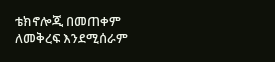ቴክኖሎጂ በመጠቀም ለመቅረፍ እንደሚሰራም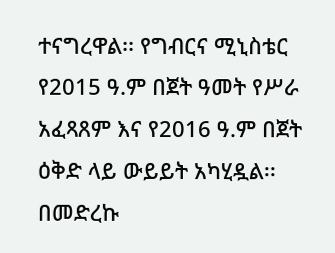ተናግረዋል፡፡ የግብርና ሚኒስቴር የ2015 ዓ.ም በጀት ዓመት የሥራ አፈጻጸም እና የ2016 ዓ.ም በጀት ዕቅድ ላይ ውይይት አካሂዷል፡፡ በመድረኩ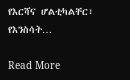የእርሻና ሆልቲካልቸር፣ የእንስሳት…

Read More